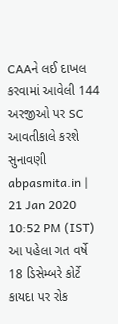CAAને લઈ દાખલ કરવામાં આવેલી 144 અરજીઓ પર SC આવતીકાલે કરશે સુનાવણી
abpasmita.in | 21 Jan 2020 10:52 PM (IST)
આ પહેલા ગત વર્ષે 18 ડિસેમ્બરે કોર્ટે કાયદા પર રોક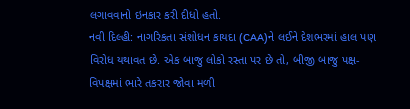લગાવવાનો ઇનકાર કરી દીધો હતો.
નવી દિલ્હી: નાગરિકતા સંશોધન કાયદા (CAA)ને લઈને દેશભરમાં હાલ પણ વિરોધ યથાવત છે. એક બાજુ લોકો રસ્તા પર છે તો, બીજી બાજુ પક્ષ-વિપક્ષમાં ભારે તકરાર જોવા મળી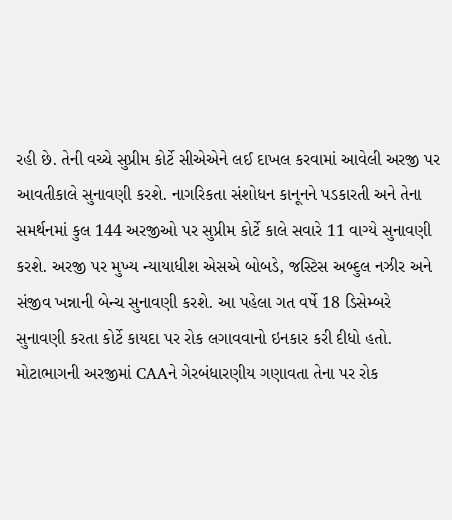રહી છે. તેની વચ્ચે સુપ્રીમ કોર્ટે સીએએને લઈ દાખલ કરવામાં આવેલી અરજી પર આવતીકાલે સુનાવણી કરશે. નાગરિકતા સંશોધન કાનૂનને પડકારતી અને તેના સમર્થનમાં કુલ 144 અરજીઓ પર સુપ્રીમ કોર્ટે કાલે સવારે 11 વાગ્યે સુનાવણી કરશે. અરજી પર મુખ્ય ન્યાયાધીશ એસએ બોબડે, જસ્ટિસ અબ્દુલ નઝીર અને સંજીવ ખન્નાની બેન્ચ સુનાવણી કરશે. આ પહેલા ગત વર્ષે 18 ડિસેમ્બરે સુનાવણી કરતા કોર્ટે કાયદા પર રોક લગાવવાનો ઇનકાર કરી દીધો હતો. મોટાભાગની અરજીમાં CAAને ગેરબંધારણીય ગણાવતા તેના પર રોક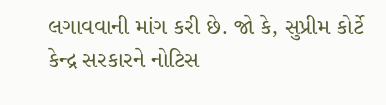લગાવવાની માંગ કરી છે. જો કે, સુપ્રીમ કોર્ટે કેન્દ્ર સરકારને નોટિસ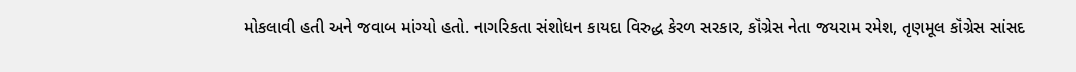મોકલાવી હતી અને જવાબ માંગ્યો હતો. નાગરિકતા સંશોધન કાયદા વિરુદ્ધ કેરળ સરકાર, કૉંગ્રેસ નેતા જયરામ રમેશ, તૃણમૂલ કૉંગ્રેસ સાંસદ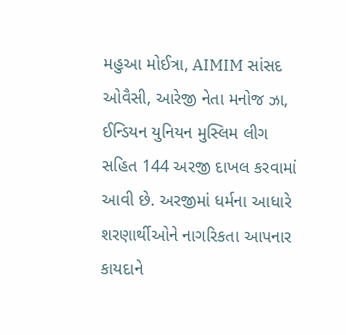મહુઆ મોઈત્રા, AIMIM સાંસદ ઓવૈસી, આરેજી નેતા મનોજ ઝા, ઈન્ડિયન યુનિયન મુસ્લિમ લીગ સહિત 144 અરજી દાખલ કરવામાં આવી છે. અરજીમાં ધર્મના આધારે શરણાર્થીઓને નાગરિકતા આપનાર કાયદાને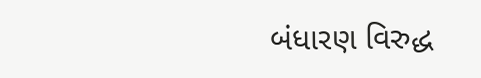બંધારણ વિરુદ્ધ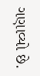ગણાવ્યો છે.